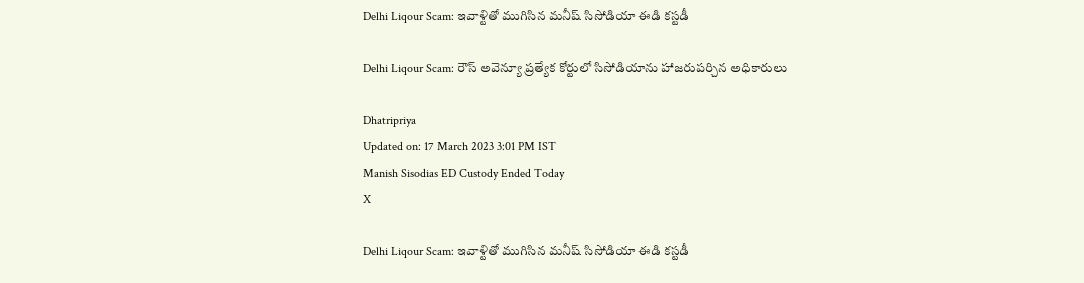Delhi Liqour Scam: ఇవాళ్టితో ముగిసిన మనీష్ సిసోడియా ఈడి కస్టడీ

Delhi Liqour Scam: రౌస్ అవెన్యూ ప్రత్యేక కోర్టులో సిసోడియాను హాజరుపర్చిన అధికారులు

Dhatripriya
Updated on: 17 March 2023 3:01 PM IST
Manish Sisodias ED Custody Ended Today
X

Delhi Liqour Scam: ఇవాళ్టితో ముగిసిన మనీష్ సిసోడియా ఈడి కస్టడీ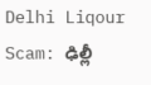Delhi Liqour Scam: ఢిల్లీ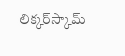లిక్కర్‌స్కామ్‌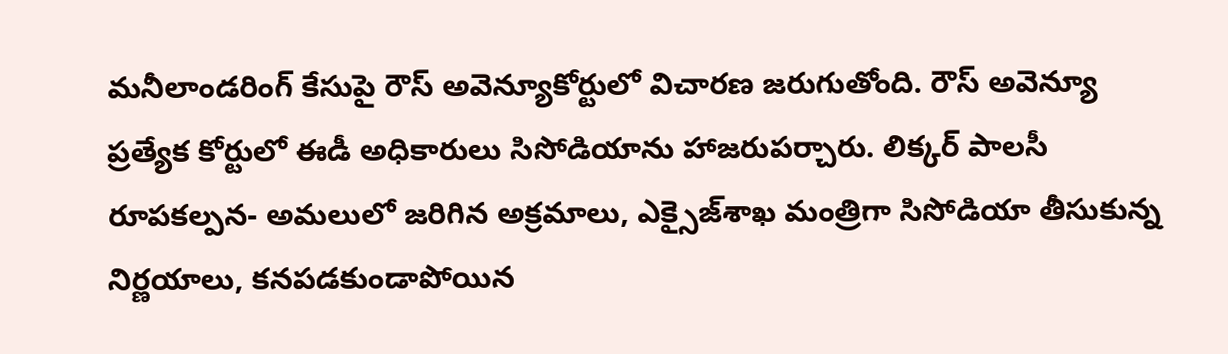మనీలాండరింగ్ కేసుపై రౌస్ అవెన్యూకోర్టులో విచారణ జరుగుతోంది. రౌస్ అవెన్యూ ప్రత్యేక కోర్టులో ఈడీ అధికారులు సిసోడియాను హాజరుపర్చారు. లిక్కర్ పాలసీ రూపకల్పన- అమలులో జరిగిన అక్రమాలు, ఎక్సైజ్‌శాఖ మంత్రిగా సిసోడియా తీసుకున్న నిర్ణయాలు, కనపడకుండాపోయిన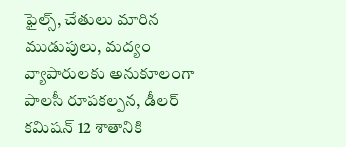ఫైల్స్, చేతులు మారిన ముడుపులు, మద్యం వ్యాపారులకు అనుకూలంగా పాలసీ రూపకల్పన, డీలర్ కమిషన్ 12 శాతానికి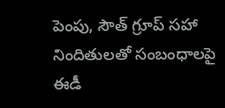పెంపు, సౌత్ గ్రూప్ సహా నిందితులతో సంబంధాలపై ఈడీ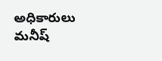అధికారులు మనీష్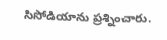సిసోడియాను ప్రశ్నించారు.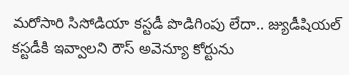మరోసారి సిసోడియా కస్టడీ పొడిగింపు లేదా.. జ్యుడీషియల్ కస్టడీకి ఇవ్వాలని రౌస్ అవెన్యూ కోర్టును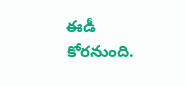ఈడీ కోరనుంది.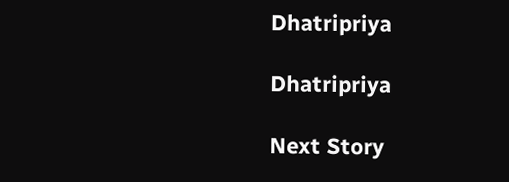Dhatripriya

Dhatripriya

Next Story